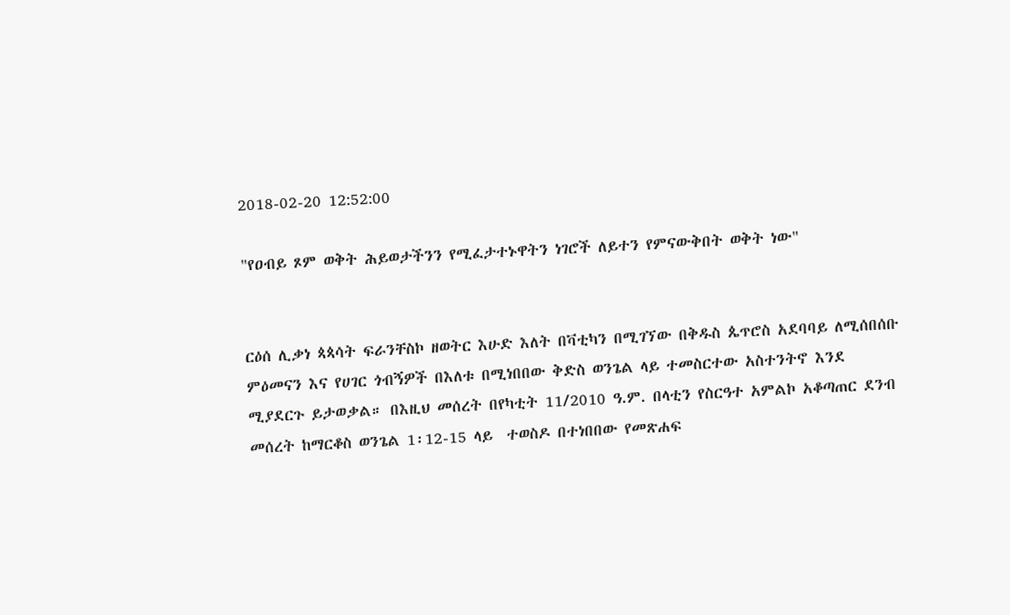2018-02-20 12:52:00

"የዐብይ ጾም ወቅት ሕይወታችንን የሚፈታተኑዋትን ነገሮች ለይተን የምናውቅበት ወቅት ነው"


ርዕሰ ሊቃነ ጳጳሳት ፍራንቸስኮ ዘወትር እሁድ እለት በቫቲካን በሚገኘው በቅዱስ ጴጥሮስ አደባባይ ለሚሰበሰቡ ምዕመናን እና የሀገር ጎብኝዎች በእለቱ በሚነበበው ቅድስ ወንጌል ላይ ተመስርተው አስተንትኖ እንደ ሚያደርጉ ይታወቃል። በእዚህ መሰረት በየካቲት 11/2010 ዓ.ም. በላቲን የስርዓተ አምልኮ አቆጣጠር ደንብ መሰረት ከማርቆስ ወንጌል 1፡12-15 ላይ  ተወስዶ በተነበበው የመጽሐፍ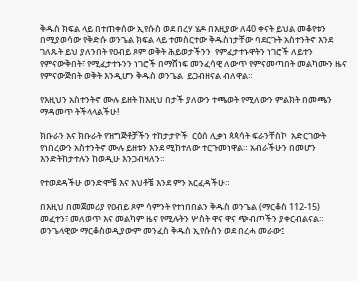ቅዱስ ክፍል ላይ በተጠቀሰው ኢየሱስ ወደ በረሃ ሄዶ በእዚያው ለ40 ቀናት ይህል መቆየቱን በሚያወሳው የቅድሱ ወንጌል ክፍል ላይ ተመስርተው ቅዱስነታቸው ባደርጉት አስተንትኖ እንደ ገለጹት ይህ ያለንበት የዐብይ ጾም ወቅት ሕይወታችንን  የምፈታተኑዋትን ነገሮች ለይተን የምናውቅበት፣ የሚፈታተኑንን ነገሮች በማሸነፍ መንፈሳዊ ለውጥ የምናመጣበት መልካሙን ዜና የምናውጅበት ወቅት እንዲሆን ቅዱስ ወንጌል  ይጋብዘናል ብለዋል።

የእዚህን አስተንትኖ ሙሉ ይዘት ከእዚህ በታች ያለውን ተጫወት የሚለውን ምልክት በመጫን ማዳመጥ ትችላላልችሁ!

ክቡራን እና ክቡራት የዝግጅቶቻችን ተከታታዮች  ርዕሰ ሊቃነ ጳጳሳት ፍራንቸስኮ  አድርገውት የነበረውን አስተንትኖ ሙሉ ይዘቱን እንደ ሚከተለው ተርጉመነዋል። አብራችሁን በመሆን እንድትከታተሉን ከወዲሁ እንጋብዛለን።

የተወደዳችሁ ወንድሞቼ እና እህቶቼ እንደ ምን አርፈዳችሁ።

በእዚህ በመጀመሪያ የዐብይ ጾም ሳምንት የተነበበልን ቅዱስ ወንጌል (ማርቆስ 112-15) መፈተን፣ መለወጥ እና መልካም ዜና የሚሉትን ሦስት ዋና ዋና ጭብጦችን ያቀርብልናል። ወንጌላዊው ማርቆስወዲያውም መንፈስ ቅዱስ ኢየሱስን ወደ በረሓ መራው፤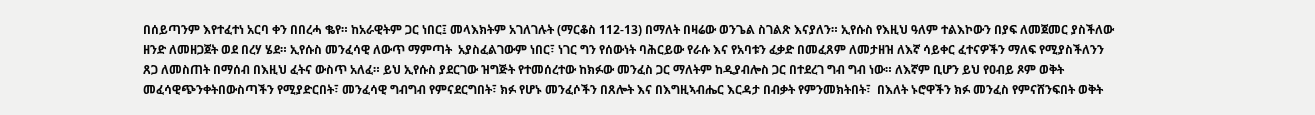በሰይጣንም እየተፈተነ አርባ ቀን በበረሓ ቈየ። ከአራዊትም ጋር ነበር፤ መላእክትም አገለገሉት (ማርቆስ 112-13) በማለት በዛሬው ወንጌል ስገልጽ እናያለን። ኢየሱስ የእዚህ ዓለም ተልእኮውን በያፍ ለመጀመር ያስችለው ዘንድ ለመዘጋጀት ወደ በረሃ ሄደ። ኢየሱስ መንፈሳዊ ለውጥ ማምጣት  አያስፈልገውም ነበር፣ ነገር ግን የሰውነት ባሕርይው የራሱ እና የአባቱን ፈቃድ በመፈጸም ለመታዘዝ ለእኛ ሳይቀር ፈተናዎችን ማለፍ የሚያስችለንን ጸጋ ለመስጠት በማሰብ በእዚህ ፈትና ውስጥ አለፈ። ይህ ኢየሱስ ያደርገው ዝግጅት የተመሰረተው ከክፉው መንፈስ ጋር ማለትም ከዲያብሎስ ጋር በተደረገ ግብ ግብ ነው። ለእኛም ቢሆን ይህ የዐብይ ጾም ወቅት መፈሳዊጭንቀትበውስጣችን የሚያድርበት፣ መንፈሳዊ ግብግብ የምናደርግበት፣ ክፉ የሆኑ መንፈሶችን በጸሎት እና በእግዚኣብሔር እርዳታ በብቃት የምንመክትበት፣  በእለት ኑሮዋችን ክፉ መንፈስ የምናሸንፍበት ወቅት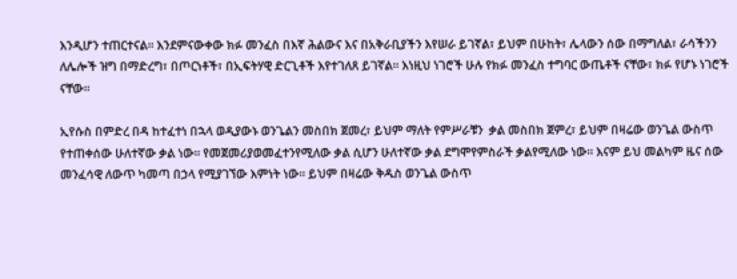እንዲሆን ተጠርተናል። እንደምናውቀው ክፉ መንፈስ በእኛ ሕልውና እና በአቅራቢያችን እየሠራ ይገኛል፣ ይህም በሁከት፣ ሌላውን ሰው በማግለል፣ ራሳችንን ለሌሎች ዝግ በማድረግ፣ በጦርነቶች፣ በኢፍትሃዊ ድርጊቶች እየተገለጸ ይገኛል። እነዚህ ነገሮች ሁሉ የክፉ መንፈስ ተግባር ውጤቶች ናቸው፣ ክፉ የሆኑ ነገሮች ናቸው።

ኢየሱስ በምድረ በዳ ከተፈተነ በኋላ ወዲያውኑ ወንጌልን መስበክ ጀመረ፣ ይህም ማለት የምሥራቹን  ቃል መስበክ ጀምረ፣ ይህም በዛሬው ወንጌል ውስጥ የተጠቀሰው ሁለተኛው ቃል ነው። የመጀመሪያወመፈተንየሚለው ቃል ሲሆን ሁለተኛው ቃል ደግሞየምስራች ቃልየሚለው ነው። እናም ይህ መልካም ዜና ሰው መንፈሳዊ ለውጥ ካመጣ በኃላ የሚያገኘው እምነት ነው። ይህም በዛሬው ቅዱስ ወንጌል ውስጥ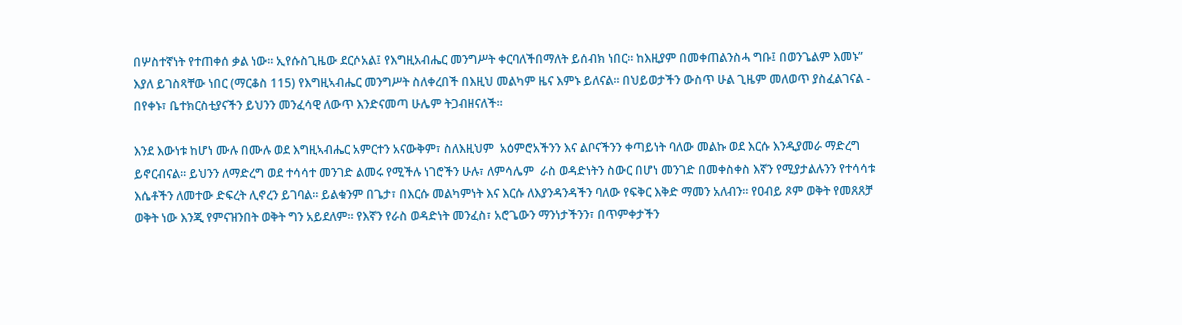በሦስተኛነት የተጠቀሰ ቃል ነው። ኢየሱስጊዜው ደርሶአል፤ የእግዚአብሔር መንግሥት ቀርባለችበማለት ይሰብክ ነበር። ከእዚያም በመቀጠልንስሓ ግቡ፤ በወንጌልም እመኑ” እያለ ይገስጻቸው ነበር (ማርቆስ 115) የእግዚኣብሔር መንግሥት ስለቀረበች በእዚህ መልካም ዜና እምኑ ይለናል። በህይወታችን ውስጥ ሁል ጊዜም መለወጥ ያስፈልገናል - በየቀኑ፣ ቤተክርስቲያናችን ይህንን መንፈሳዊ ለውጥ እንድናመጣ ሁሌም ትጋብዘናለች።

እንደ እውነቱ ከሆነ ሙሉ በሙሉ ወደ እግዚኣብሔር አምርተን አናውቅም፣ ስለእዚህም  አዕምሮአችንን እና ልቦናችንን ቀጣይነት ባለው መልኩ ወደ እርሱ እንዲያመራ ማድረግ ይኖርብናል። ይህንን ለማድረግ ወደ ተሳሳተ መንገድ ልመሩ የሚችሉ ነገሮችን ሁሉ፣ ለምሳሌም  ራስ ወዳድነትን ስውር በሆነ መንገድ በመቀስቀስ እኛን የሚያታልሉንን የተሳሳቱ እሴቶችን ለመተው ድፍረት ሊኖረን ይገባል። ይልቁንም በጌታ፣ በእርሱ መልካምነት እና እርሱ ለእያንዳንዳችን ባለው የፍቅር እቅድ ማመን አለብን። የዐብይ ጾም ወቅት የመጸጸቻ ወቅት ነው እንጂ የምናዝንበት ወቅት ግን አይደለም። የእኛን የራስ ወዳድነት መንፈስ፣ አሮጌውን ማንነታችንን፣ በጥምቀታችን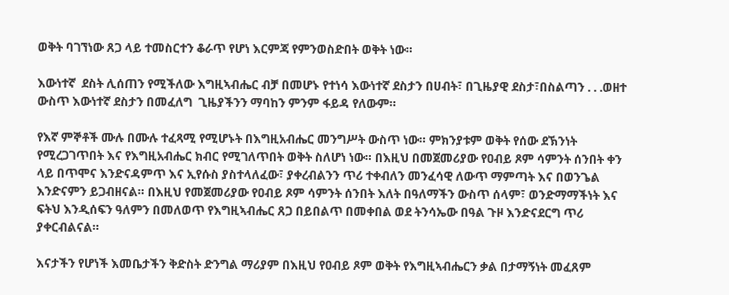ወቅት ባገኘነው ጸጋ ላይ ተመስርተን ቆራጥ የሆነ እርምጃ የምንወስድበት ወቅት ነው።

እውነተኛ  ደስት ሊሰጠን የሚችለው እግዚኣብሔር ብቻ በመሆኑ የተነሳ እውነተኛ ደስታን በሀብት፣ በጊዜያዊ ደስታ፣በስልጣን . . .ወዘተ ውስጥ እውነተኛ ደስታን በመፈለግ  ጊዜያችንን ማባከን ምንም ፋይዳ የለውም።

የእኛ ምኞቶች ሙሉ በሙሉ ተፈጻሚ የሚሆኑት በእግዚአብሔር መንግሥት ውስጥ ነው። ምክንያቱም ወቅት የሰው ደኽንነት የሚረጋገጥበት እና የእግዚአብሔር ክብር የሚገለጥበት ወቅት ስለሆነ ነው። በእዚህ በመጀመሪያው የዐብይ ጾም ሳምንት ሰንበት ቀን ላይ በጥሞና እንድናዳምጥ እና ኢየሱስ ያስተላለፈው፣ ያቀረብልንን ጥሪ ተቀብለን መንፈሳዊ ለውጥ ማምጣት እና በወንጌል እንድናምን ይጋብዘናል። በእዚህ የመጀመሪያው የዐብይ ጾም ሳምንት ሰንበት እለት በዓለማችን ውስጥ ሰላም፣ ወንድማማችነት እና ፍትህ እንዲሰፍን ዓለምን በመለወጥ የእግዚኣብሔር ጸጋ በይበልጥ በመቀበል ወደ ትንሳኤው በዓል ጉዞ እንድናደርግ ጥሪ ያቀርብልናል።

እናታችን የሆነች እመቤታችን ቅድስት ድንግል ማሪያም በእዚህ የዐብይ ጾም ወቅት የእግዚኣብሔርን ቃል በታማኝነት መፈጸም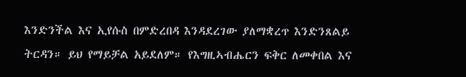እንድንችል እና ኢየሱስ በምድረበዳ እንዳደረገው ያለማቋረጥ እንድንጸልይ ትርዳን። ይህ የማይቻል አይደለም። የእግዚኣብሔርን ፍቅር ለመቀበል እና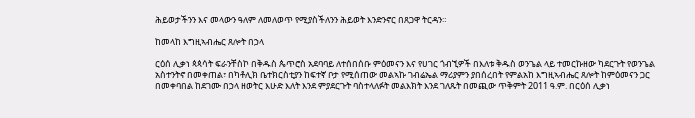ሕይወታችንን እና መላውን ዓለም ለመለወጥ የሚያስችለንን ሕይወት እንድንኖር በጸጋዋ ትርዳን።

ከመላከ እግዚኣብሔር ጸሎት በኃላ

ርዕሰ ሊቃነ ጳጳሳት ፍራንቸስኮ በቅዱስ ጴጥሮስ አደባባይ ለተሰበሰቡ ምዕመናን እና የሀገር ጎብኚዎች በእለቱ ቅዱስ ወንጌል ላይ ተመርኩዘው ካደርጉት የወንጌል አስተንትኖ በመቀጠል፣ በካቶሊክ ቤተክርስቲያን ከፍተኛ ቦታ የሚሰጠው መልኣኩ ገብሬኤል ማሪያምን ያበሰረበት የምልአከ እግዚኣብሔር ጸሎት ከምዕመናን ጋር በመቀባበል ከደገሙ በኃላ ዘወትር እሁድ እለት እንደ ምያደርጉት ባስተላለፉት መልእክት እንደ ገለጹት በመጪው ጥቅምት 2011 ዓ.ም. በርዕሰ ሊቃነ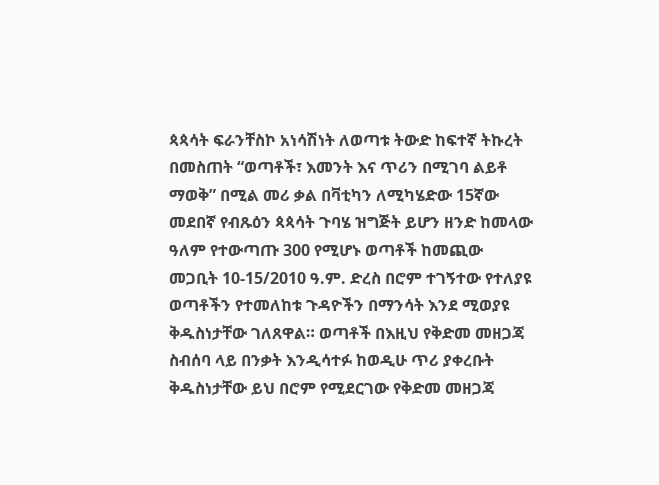ጳጳሳት ፍራንቸስኮ አነሳሽነት ለወጣቱ ትውድ ከፍተኛ ትኩረት በመስጠት “ወጣቶች፣ እመንት እና ጥሪን በሚገባ ልይቶ ማወቅ” በሚል መሪ ቃል በቫቲካን ለሚካሄድው 15ኛው መደበኛ የብጹዕን ጳጳሳት ጉባሄ ዝግጅት ይሆን ዘንድ ከመላው ዓለም የተውጣጡ 300 የሚሆኑ ወጣቶች ከመጪው መጋቢት 10-15/2010 ዓ.ም. ድረስ በሮም ተገኝተው የተለያዩ ወጣቶችን የተመለከቱ ጉዳዮችን በማንሳት እንደ ሚወያዩ ቅዱስነታቸው ገለጸዋል። ወጣቶች በእዚህ የቅድመ መዘጋጃ ስብሰባ ላይ በንቃት እንዲሳተፉ ከወዲሁ ጥሪ ያቀረቡት ቅዱስነታቸው ይህ በሮም የሚደርገው የቅድመ መዘጋጃ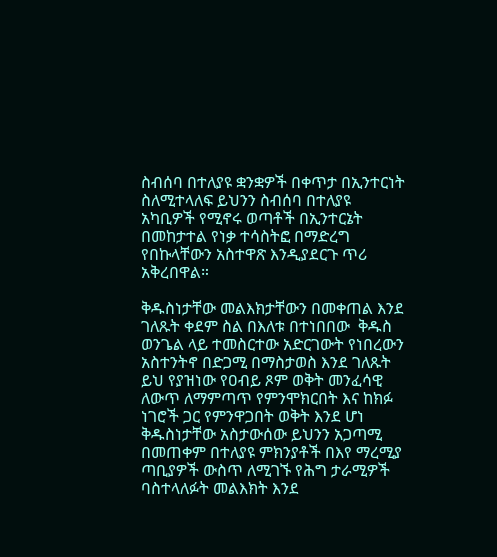ስብሰባ በተለያዩ ቋንቋዎች በቀጥታ በኢንተርነት ስለሚተላለፍ ይህንን ስብሰባ በተለያዩ አካቢዎች የሚኖሩ ወጣቶች በኢንተርኔት በመከታተል የነቃ ተሳስትፎ በማድረግ የበኩላቸውን አስተዋጽ እንዲያደርጉ ጥሪ አቅረበዋል።

ቅዱስነታቸው መልእክታቸውን በመቀጠል እንደ ገለጹት ቀደም ስል በእለቱ በተነበበው  ቅዱስ ወንጌል ላይ ተመስርተው አድርገውት የነበረውን አስተንትኖ በድጋሚ በማስታወስ እንደ ገለጹት ይህ የያዝነው የዐብይ ጾም ወቅት መንፈሳዊ ለውጥ ለማምጣጥ የምንሞክርበት እና ከክፉ ነገሮች ጋር የምንዋጋበት ወቅት እንደ ሆነ ቅዱስነታቸው አስታውሰው ይህንን አጋጣሚ በመጠቀም በተለያዩ ምክንያቶች በእየ ማረሚያ ጣቢያዎች ውስጥ ለሚገኙ የሕግ ታራሚዎች ባስተላለፉት መልእክት እንደ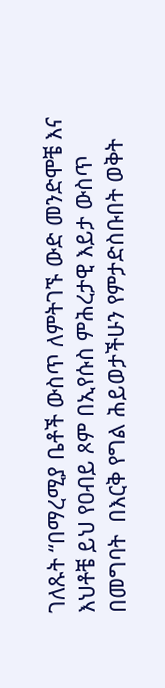ገለጹት “በማረሚያ ቤቶች ውስጥ ለምትገኙ ውድ መንድሞቼ እና እህቶቼ ይህ የዐብይ ጾም በኢየሱስ ምሕረታዊ እይታ ውስጥ በመግባት  በእርቅ የግል ሕይወታችሁን የምታድስቡበት ወቅት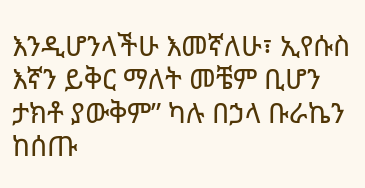እንዲሆንላችሁ እመኛለሁ፣ ኢየሱስ እኛን ይቅር ማለት መቼም ቢሆን ታክቶ ያውቅም” ካሉ በኃላ ቡራኬን ከሰጡ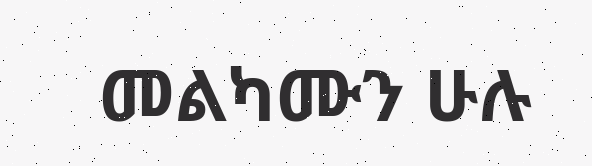መልካሙን ሁሉ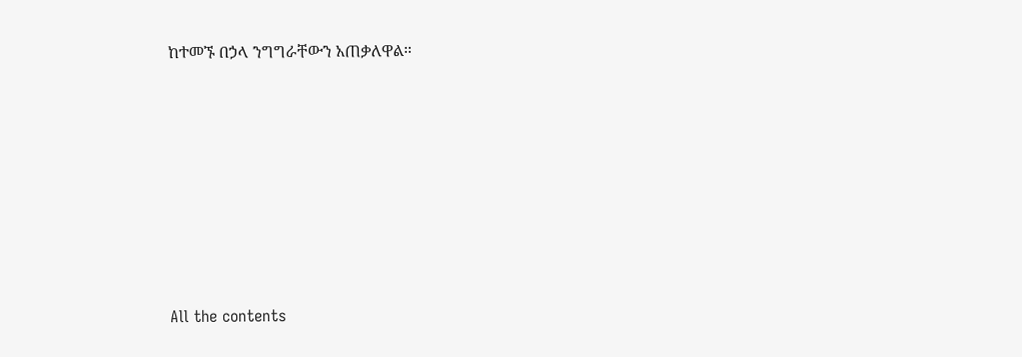ከተመኙ በኃላ ንግግራቸውን አጠቃለዋል።










All the contents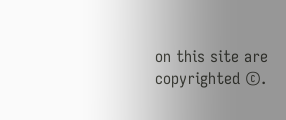on this site are copyrighted ©.